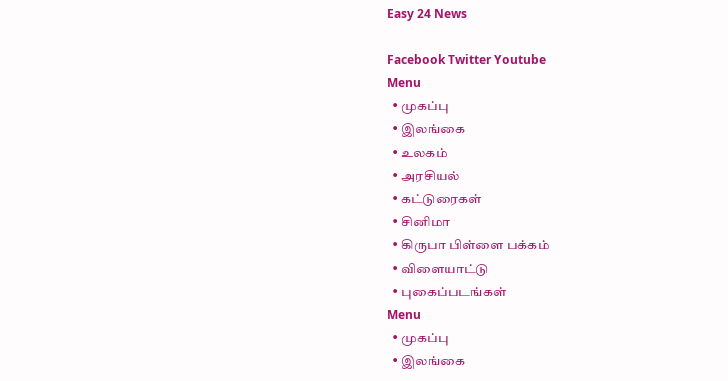Easy 24 News

Facebook Twitter Youtube
Menu
  • முகப்பு
  • இலங்கை
  • உலகம்
  • அரசியல்
  • கட்டுரைகள்
  • சினிமா
  • கிருபா பிள்ளை பக்கம்
  • விளையாட்டு
  • புகைப்படங்கள்
Menu
  • முகப்பு
  • இலங்கை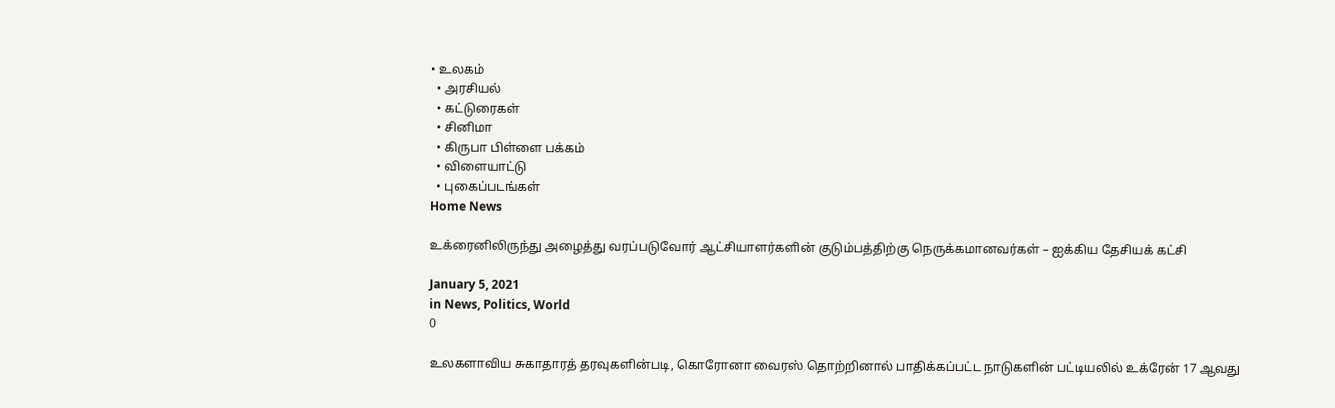• உலகம்
  • அரசியல்
  • கட்டுரைகள்
  • சினிமா
  • கிருபா பிள்ளை பக்கம்
  • விளையாட்டு
  • புகைப்படங்கள்
Home News

உக்ரைனிலிருந்து அழைத்து வரப்படுவோர் ஆட்சியாளர்களின் குடும்பத்திற்கு நெருக்கமானவர்கள் – ஐக்கிய தேசியக் கட்சி

January 5, 2021
in News, Politics, World
0

உலகளாவிய சுகாதாரத் தரவுகளின்படி, கொரோனா வைரஸ் தொற்றினால் பாதிக்கப்பட்ட நாடுகளின் பட்டியலில் உக்ரேன் 17 ஆவது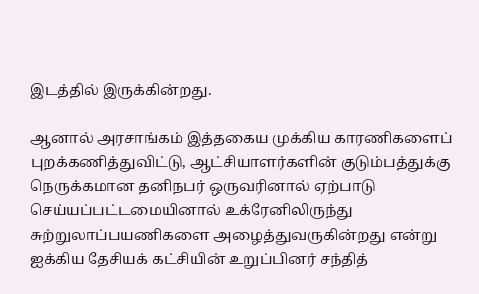இடத்தில் இருக்கின்றது.

ஆனால் அரசாங்கம் இத்தகைய முக்கிய காரணிகளைப் புறக்கணித்துவிட்டு, ஆட்சியாளர்களின் குடும்பத்துக்கு நெருக்கமான தனிநபர் ஒருவரினால் ஏற்பாடு செய்யப்பட்டமையினால் உக்ரேனிலிருந்து சுற்றுலாப்பயணிகளை அழைத்துவருகின்றது என்று ஐக்கிய தேசியக் கட்சியின் உறுப்பினர் சந்தித்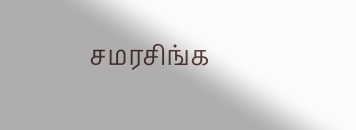சமரசிங்க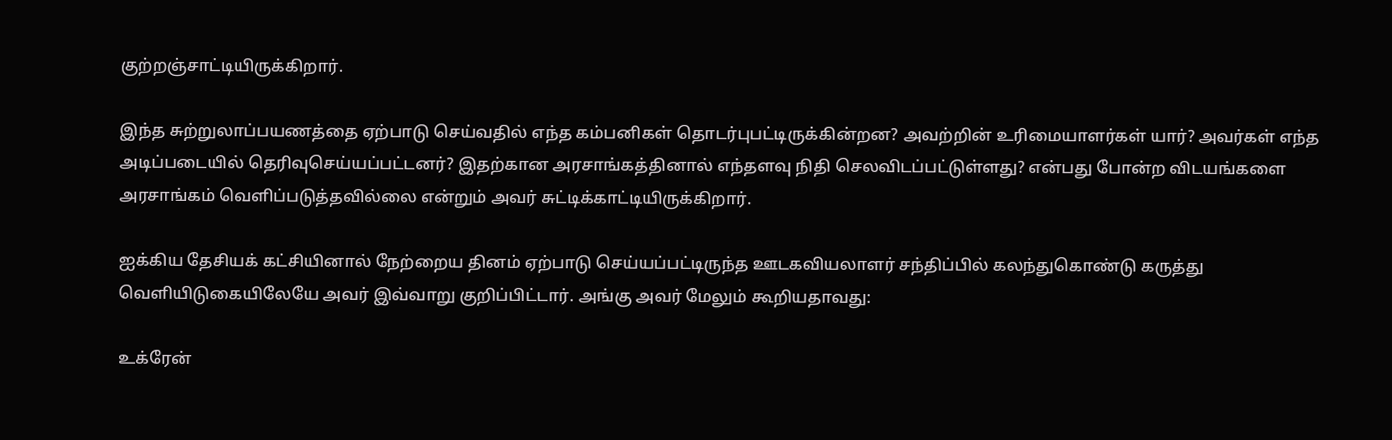குற்றஞ்சாட்டியிருக்கிறார்.

இந்த சுற்றுலாப்பயணத்தை ஏற்பாடு செய்வதில் எந்த கம்பனிகள் தொடர்புபட்டிருக்கின்றன? அவற்றின் உரிமையாளர்கள் யார்? அவர்கள் எந்த அடிப்படையில் தெரிவுசெய்யப்பட்டனர்? இதற்கான அரசாங்கத்தினால் எந்தளவு நிதி செலவிடப்பட்டுள்ளது? என்பது போன்ற விடயங்களை அரசாங்கம் வெளிப்படுத்தவில்லை என்றும் அவர் சுட்டிக்காட்டியிருக்கிறார்.

ஐக்கிய தேசியக் கட்சியினால் நேற்றைய தினம் ஏற்பாடு செய்யப்பட்டிருந்த ஊடகவியலாளர் சந்திப்பில் கலந்துகொண்டு கருத்து வெளியிடுகையிலேயே அவர் இவ்வாறு குறிப்பிட்டார். அங்கு அவர் மேலும் கூறியதாவது:

உக்ரேன்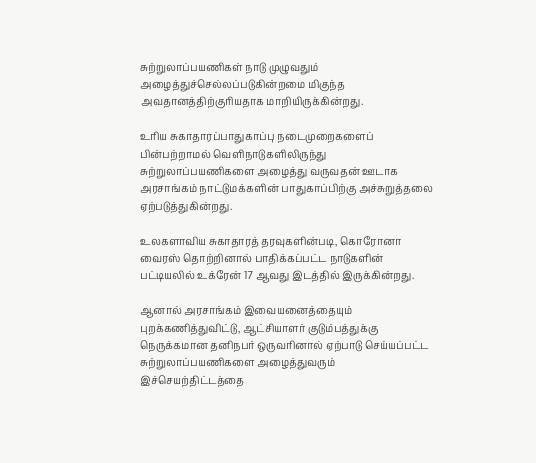சுற்றுலாப்பயணிகள் நாடு முழுவதும் அழைத்துச்செல்லப்படுகின்றமை மிகுந்த அவதானத்திற்குரியதாக மாறியிருக்கின்றது.

உரிய சுகாதாரப்பாதுகாப்பு நடைமுறைகளைப் பின்பற்றாமல் வெளிநாடுகளிலிருந்து சுற்றுலாப்பயணிகளை அழைத்து வருவதன் ஊடாக அரசாங்கம் நாட்டுமக்களின் பாதுகாப்பிற்கு அச்சுறுத்தலை ஏற்படுத்துகின்றது.

உலகளாவிய சுகாதாரத் தரவுகளின்படி, கொரோனா வைரஸ் தொற்றினால் பாதிக்கப்பட்ட நாடுகளின் பட்டியலில் உக்ரேன் 17 ஆவது இடத்தில் இருக்கின்றது.

ஆனால் அரசாங்கம் இவையனைத்தையும் புறக்கணித்துவிட்டு, ஆட்சியாளர் குடும்பத்துக்கு நெருக்கமான தனிநபர் ஒருவரினால் ஏற்பாடு செய்யப்பட்ட சுற்றுலாப்பயணிகளை அழைத்துவரும் இச்செயற்திட்டத்தை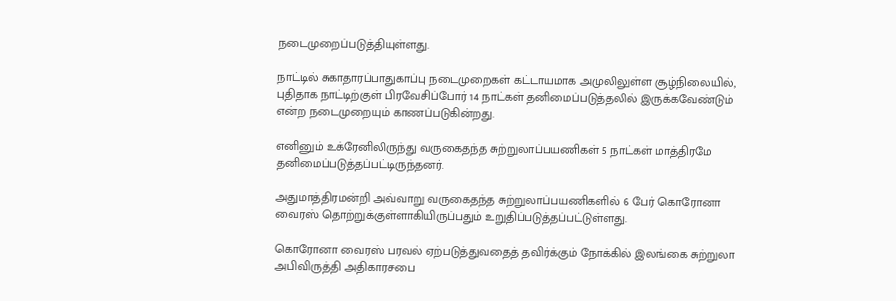நடைமுறைப்படுத்தியுள்ளது.

நாட்டில் சுகாதாரப்பாதுகாப்பு நடைமுறைகள் கட்டாயமாக அமுலிலுள்ள சூழ்நிலையில், புதிதாக நாட்டிற்குள் பிரவேசிப்போர் 14 நாட்கள் தனிமைப்படுத்தலில் இருக்கவேண்டும் என்ற நடைமுறையும் காணப்படுகின்றது.

எனினும் உக்ரேனிலிருந்து வருகைதந்த சுற்றுலாப்பயணிகள் 5 நாட்கள் மாத்திரமே தனிமைப்படுத்தப்பட்டிருந்தனர்.

அதுமாத்திரமன்றி அவ்வாறு வருகைதந்த சுற்றுலாப்பயணிகளில் 6 பேர் கொரோனா வைரஸ் தொற்றுக்குள்ளாகியிருப்பதும் உறுதிப்படுத்தப்பட்டுள்ளது.

கொரோனா வைரஸ் பரவல் ஏற்படுத்துவதைத் தவிர்க்கும் நோக்கில் இலங்கை சுற்றுலா அபிவிருத்தி அதிகாரசபை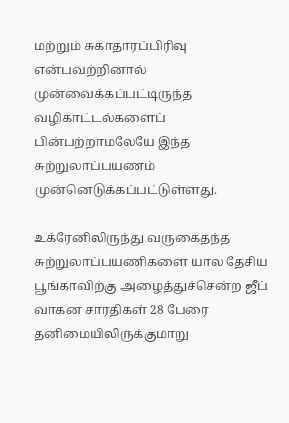மற்றும் சுகாதாரப்பிரிவு என்பவற்றினால் முன்வைக்கப்பட்டிருந்த வழிகாட்டல்களைப் பின்பற்றாமலேயே இந்த சுற்றுலாப்பயணம் முன்னெடுக்கப்பட்டுள்ளது.

உக்ரேனிலிருந்து வருகைதந்த சுற்றுலாப்பயணிகளை யால தேசிய பூங்காவிற்கு அழைத்துச்சென்ற ஜீப் வாகன சாரதிகள் 28 பேரை தனிமையிலிருக்குமாறு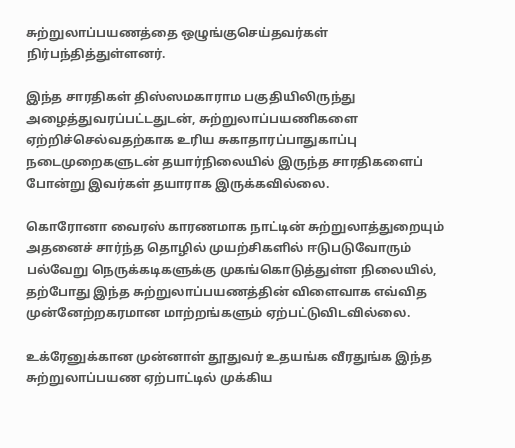சுற்றுலாப்பயணத்தை ஒழுங்குசெய்தவர்கள் நிர்பந்தித்துள்ளனர்.

இந்த சாரதிகள் திஸ்ஸமகாராம பகுதியிலிருந்து அழைத்துவரப்பட்டதுடன், சுற்றுலாப்பயணிகளை ஏற்றிச்செல்வதற்காக உரிய சுகாதாரப்பாதுகாப்பு நடைமுறைகளுடன் தயார்நிலையில் இருந்த சாரதிகளைப் போன்று இவர்கள் தயாராக இருக்கவில்லை.

கொரோனா வைரஸ் காரணமாக நாட்டின் சுற்றுலாத்துறையும் அதனைச் சார்ந்த தொழில் முயற்சிகளில் ஈடுபடுவோரும் பல்வேறு நெருக்கடிகளுக்கு முகங்கொடுத்துள்ள நிலையில், தற்போது இந்த சுற்றுலாப்பயணத்தின் விளைவாக எவ்வித முன்னேற்றகரமான மாற்றங்களும் ஏற்பட்டுவிடவில்லை.

உக்ரேனுக்கான முன்னாள் தூதுவர் உதயங்க வீரதுங்க இந்த சுற்றுலாப்பயண ஏற்பாட்டில் முக்கிய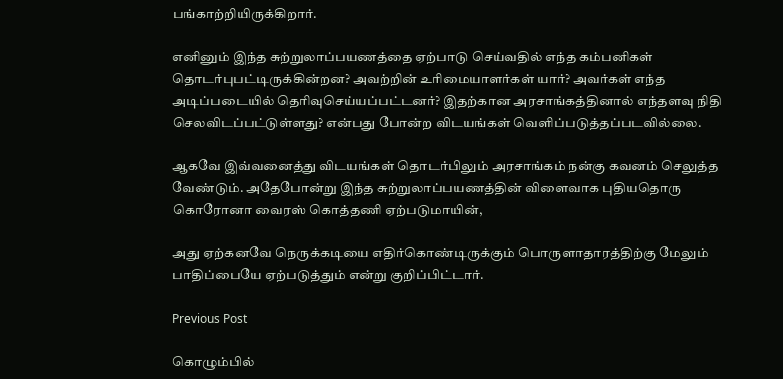பங்காற்றியிருக்கிறார்.

எனினும் இந்த சுற்றுலாப்பயணத்தை ஏற்பாடு செய்வதில் எந்த கம்பனிகள் தொடர்புபட்டிருக்கின்றன? அவற்றின் உரிமையாளர்கள் யார்? அவர்கள் எந்த அடிப்படையில் தெரிவுசெய்யப்பட்டனர்? இதற்கான அரசாங்கத்தினால் எந்தளவு நிதி செலவிடப்பட்டுள்ளது? என்பது போன்ற விடயங்கள் வெளிப்படுத்தப்படவில்லை.

ஆகவே இவ்வனைத்து விடயங்கள் தொடர்பிலும் அரசாங்கம் நன்கு கவனம் செலுத்த வேண்டும். அதேபோன்று இந்த சுற்றுலாப்பயணத்தின் விளைவாக புதியதொரு கொரோனா வைரஸ் கொத்தணி ஏற்படுமாயின்,

அது ஏற்கனவே நெருக்கடியை எதிர்கொண்டிருக்கும் பொருளாதாரத்திற்கு மேலும் பாதிப்பையே ஏற்படுத்தும் என்று குறிப்பிட்டார்.

Previous Post

கொழும்பில்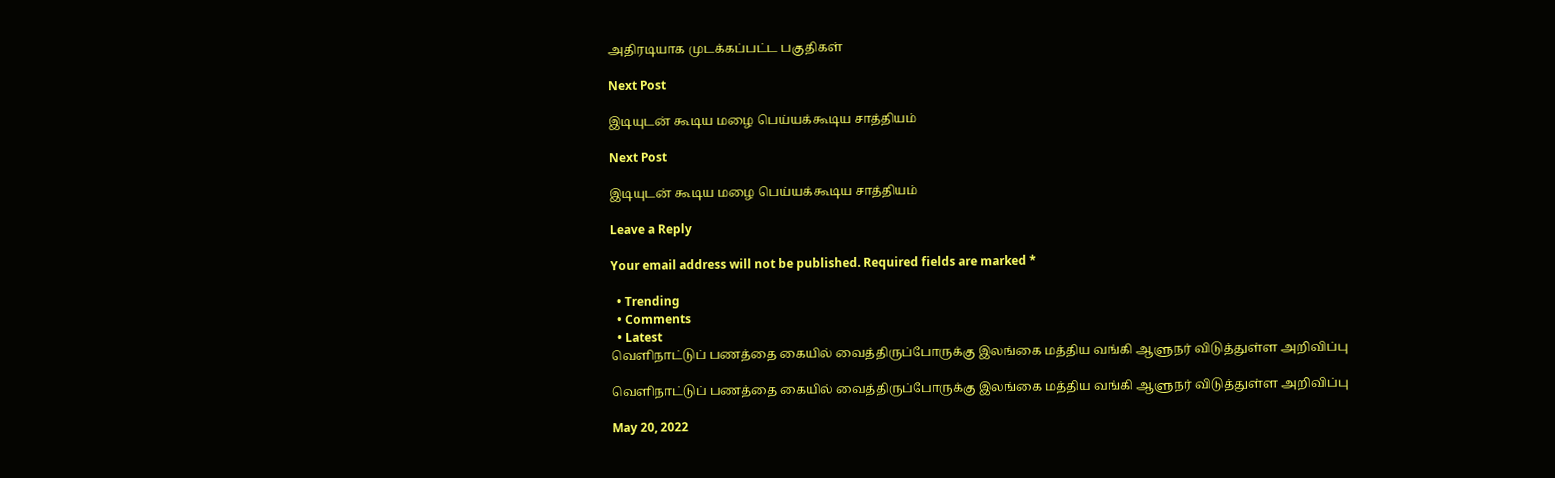அதிரடியாக முடக்கப்பட்ட பகுதிகள்

Next Post

இடியுடன் கூடிய மழை பெய்யக்கூடிய சாத்தியம்

Next Post

இடியுடன் கூடிய மழை பெய்யக்கூடிய சாத்தியம்

Leave a Reply

Your email address will not be published. Required fields are marked *

  • Trending
  • Comments
  • Latest
வெளிநாட்டுப் பணத்தை கையில் வைத்திருப்போருக்கு இலங்கை மத்திய வங்கி ஆளுநர் விடுத்துள்ள அறிவிப்பு

வெளிநாட்டுப் பணத்தை கையில் வைத்திருப்போருக்கு இலங்கை மத்திய வங்கி ஆளுநர் விடுத்துள்ள அறிவிப்பு

May 20, 2022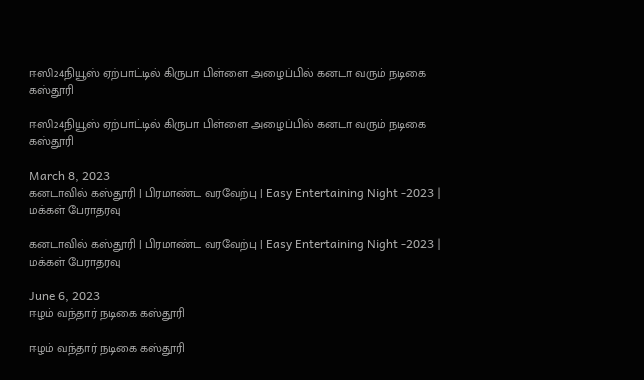ஈஸி24நியூஸ் ஏற்பாட்டில் கிருபா பிள்ளை அழைப்பில் கனடா வரும் நடிகை கஸ்தூரி

ஈஸி24நியூஸ் ஏற்பாட்டில் கிருபா பிள்ளை அழைப்பில் கனடா வரும் நடிகை கஸ்தூரி

March 8, 2023
கனடாவில் கஸ்தூரி | பிரமாண்ட வரவேற்பு | Easy Entertaining Night -2023 | மக்கள் பேராதரவு

கனடாவில் கஸ்தூரி | பிரமாண்ட வரவேற்பு | Easy Entertaining Night -2023 | மக்கள் பேராதரவு

June 6, 2023
ஈழம் வந்தார் நடிகை கஸ்தூரி

ஈழம் வந்தார் நடிகை கஸ்தூரி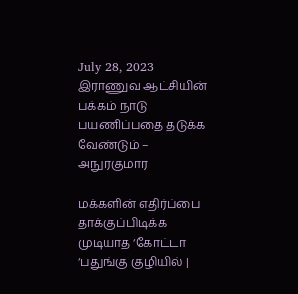July 28, 2023
இராணுவ ஆட்சியின் பக்கம் நாடு பயணிப்பதை தடுக்க வேண்டும் – அநுரகுமார

மக்களின் எதிர்ப்பை தாக்குப்பிடிக்க முடியாத ‘கோட்டா ‘பதுங்கு குழியில் |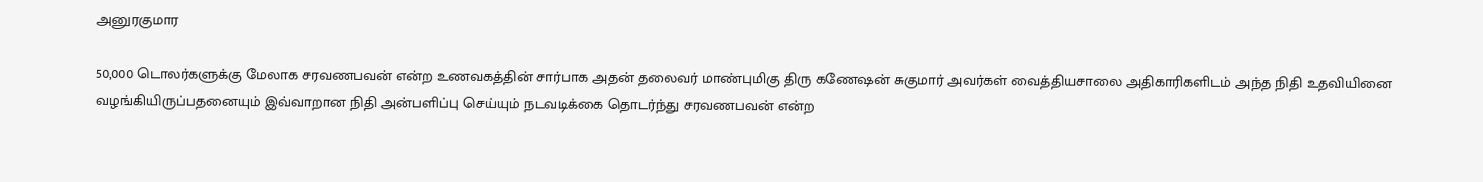அனுரகுமார

50,000 டொலர்களுக்கு மேலாக சரவணபவன் என்ற உணவகத்தின் சார்பாக அதன் தலைவர் மாண்புமிகு திரு கணேஷன் சுகுமார் அவர்கள் வைத்தியசாலை அதிகாரிகளிடம் அந்த நிதி உதவியினை வழங்கியிருப்பதனையும் இவ்வாறான நிதி அன்பளிப்பு செய்யும் நடவடிக்கை தொடர்ந்து சரவணபவன் என்ற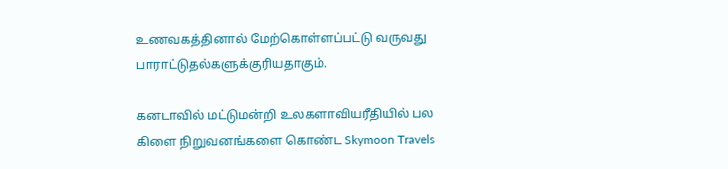உணவகத்தினால் மேற்கொள்ளப்பட்டு வருவது பாராட்டுதல்களுக்குரியதாகும்.

கனடாவில் மட்டுமன்றி உலகளாவியரீதியில் பல கிளை நிறுவனங்களை கொண்ட Skymoon Travels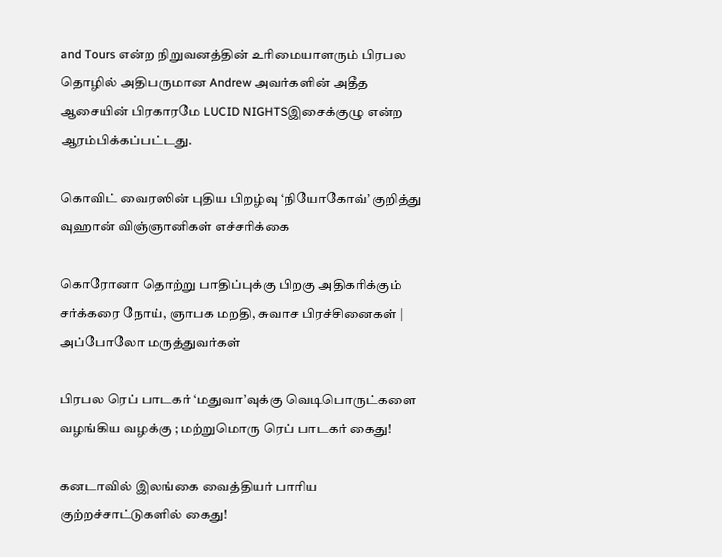and Tours என்ற நிறுவனத்தின் உரிமையாளரும் பிரபல தொழில் அதிபருமான Andrew அவர்களின் அதீத ஆசையின் பிரகாரமே LUCID NIGHTSஇசைக்குழு என்ற ஆரம்பிக்கப்பட்டது.

கொவிட் வைரஸின் புதிய பிறழ்வு ‘நியோகோவ்’ குறித்து வுஹான் விஞ்ஞானிகள் எச்சரிக்கை

கொரோனா தொற்று பாதிப்புக்கு பிறகு அதிகரிக்கும் சர்க்கரை நோய், ஞாபக மறதி, சுவாச பிரச்சினைகள் | அப்போலோ மருத்துவர்கள்

பிரபல ரெப் பாடகர் ‘மதுவா’வுக்கு வெடிபொருட்களை வழங்கிய வழக்கு ; மற்றுமொரு ரெப் பாடகர் கைது!

கனடாவில் இலங்கை வைத்தியர் பாரிய குற்றச்சாட்டுகளில் கைது!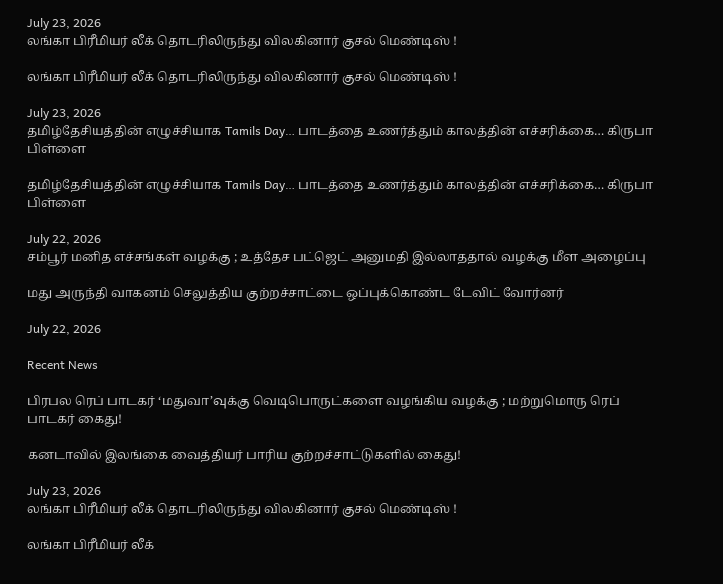July 23, 2026
லங்கா பிரீமியர் லீக் தொடரிலிருந்து விலகினார் குசல் மெண்டிஸ் !

லங்கா பிரீமியர் லீக் தொடரிலிருந்து விலகினார் குசல் மெண்டிஸ் !

July 23, 2026
தமிழ்தேசியத்தின் எழுச்சியாக Tamils Day… பாடத்தை உணர்த்தும் காலத்தின் எச்சரிக்கை… கிருபா பிள்ளை

தமிழ்தேசியத்தின் எழுச்சியாக Tamils Day… பாடத்தை உணர்த்தும் காலத்தின் எச்சரிக்கை… கிருபா பிள்ளை

July 22, 2026
சம்பூர் மனித எச்சங்கள் வழக்கு ; உத்தேச பட்ஜெட் அனுமதி இல்லாததால் வழக்கு மீள அழைப்பு

மது அருந்தி வாகனம் செலுத்திய குற்றச்சாட்டை ஒப்புக்கொண்ட டேவிட் வோர்னர்

July 22, 2026

Recent News

பிரபல ரெப் பாடகர் ‘மதுவா’வுக்கு வெடிபொருட்களை வழங்கிய வழக்கு ; மற்றுமொரு ரெப் பாடகர் கைது!

கனடாவில் இலங்கை வைத்தியர் பாரிய குற்றச்சாட்டுகளில் கைது!

July 23, 2026
லங்கா பிரீமியர் லீக் தொடரிலிருந்து விலகினார் குசல் மெண்டிஸ் !

லங்கா பிரீமியர் லீக்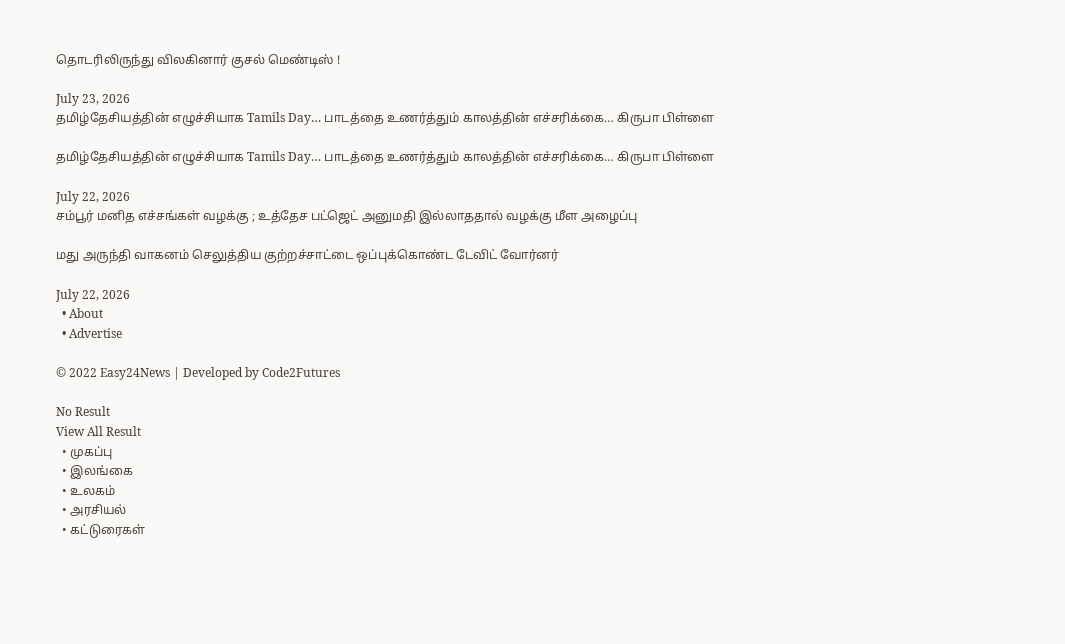தொடரிலிருந்து விலகினார் குசல் மெண்டிஸ் !

July 23, 2026
தமிழ்தேசியத்தின் எழுச்சியாக Tamils Day… பாடத்தை உணர்த்தும் காலத்தின் எச்சரிக்கை… கிருபா பிள்ளை

தமிழ்தேசியத்தின் எழுச்சியாக Tamils Day… பாடத்தை உணர்த்தும் காலத்தின் எச்சரிக்கை… கிருபா பிள்ளை

July 22, 2026
சம்பூர் மனித எச்சங்கள் வழக்கு ; உத்தேச பட்ஜெட் அனுமதி இல்லாததால் வழக்கு மீள அழைப்பு

மது அருந்தி வாகனம் செலுத்திய குற்றச்சாட்டை ஒப்புக்கொண்ட டேவிட் வோர்னர்

July 22, 2026
  • About
  • Advertise

© 2022 Easy24News | Developed by Code2Futures

No Result
View All Result
  • முகப்பு
  • இலங்கை
  • உலகம்
  • அரசியல்
  • கட்டுரைகள்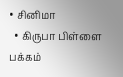• சினிமா
  • கிருபா பிள்ளை பக்கம்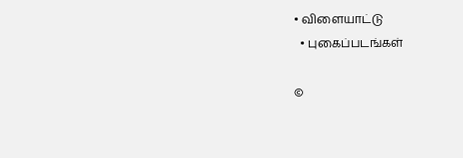• விளையாட்டு
  • புகைப்படங்கள்

©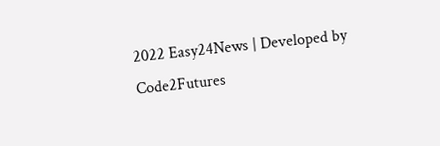2022 Easy24News | Developed by Code2Futures